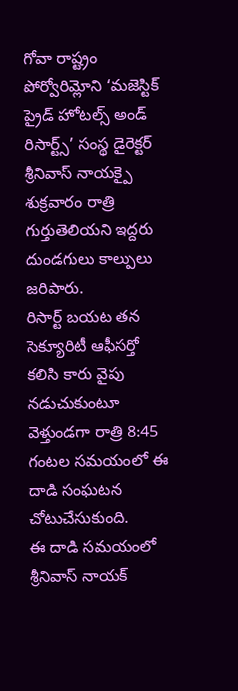గోవా రాష్ట్రం పోర్వోరిమ్లోని ‘మజెస్టిక్ ప్రైడ్ హోటల్స్ అండ్ రిసార్ట్స్’ సంస్థ డైరెక్టర్ శ్రీనివాస్ నాయక్పై శుక్రవారం రాత్రి గుర్తుతెలియని ఇద్దరు దుండగులు కాల్పులు జరిపారు.
రిసార్ట్ బయట తన సెక్యూరిటీ ఆఫీసర్తో కలిసి కారు వైపు నడుచుకుంటూ వెళ్తుండగా రాత్రి 8:45 గంటల సమయంలో ఈ దాడి సంఘటన చోటుచేసుకుంది.
ఈ దాడి సమయంలో శ్రీనివాస్ నాయక్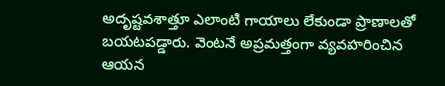అదృష్టవశాత్తూ ఎలాంటి గాయాలు లేకుండా ప్రాణాలతో బయటపడ్డారు. వెంటనే అప్రమత్తంగా వ్యవహరించిన ఆయన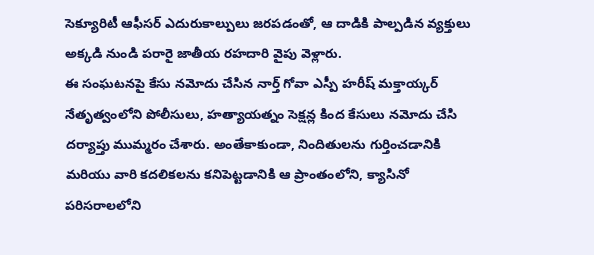సెక్యూరిటీ ఆఫీసర్ ఎదురుకాల్పులు జరపడంతో, ఆ దాడికి పాల్పడిన వ్యక్తులు అక్కడి నుండి పరారై జాతీయ రహదారి వైపు వెళ్లారు.
ఈ సంఘటనపై కేసు నమోదు చేసిన నార్త్ గోవా ఎస్పీ హరీష్ మక్తాయ్కర్ నేతృత్వంలోని పోలీసులు, హత్యాయత్నం సెక్షన్ల కింద కేసులు నమోదు చేసి దర్యాప్తు ముమ్మరం చేశారు. అంతేకాకుండా, నిందితులను గుర్తించడానికి మరియు వారి కదలికలను కనిపెట్టడానికి ఆ ప్రాంతంలోని, క్యాసినో పరిసరాలలోని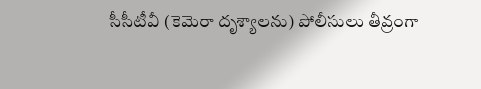సీసీటీవీ (కెమెరా దృశ్యాలను) పోలీసులు తీవ్రంగా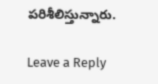పరిశీలిస్తున్నారు.

Leave a Reply